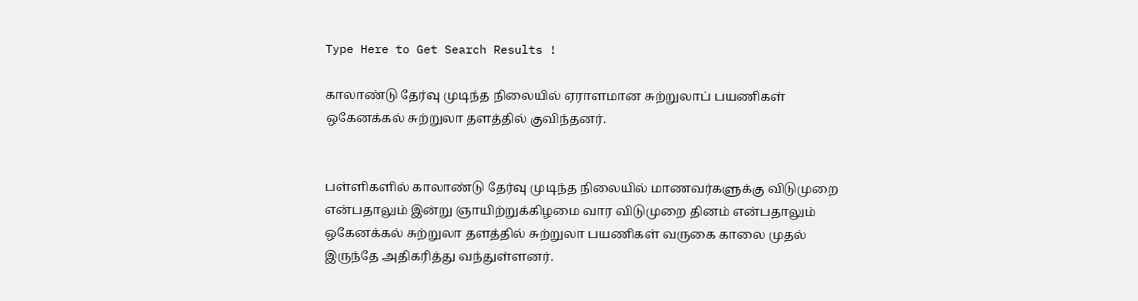Type Here to Get Search Results !

காலாண்டு தேர்வு முடிந்த நிலையில் ஏராளமான சுற்றுலாப் பயணிகள் ஒகேனக்கல் சுற்றுலா தளத்தில் குவிந்தனர்.


பள்ளிகளில் காலாண்டு தேர்வு முடிந்த நிலையில் மாணவர்களுக்கு விடுமுறை என்பதாலும் இன்று ஞாயிற்றுக்கிழமை வார விடுமுறை தினம் என்பதாலும் ஒகேனக்கல் சுற்றுலா தளத்தில் சுற்றுலா பயணிகள் வருகை காலை முதல் இருந்தே அதிகரித்து வந்துள்ளனர்.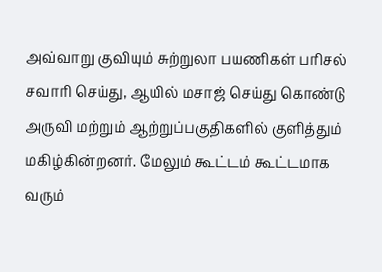அவ்வாறு குவியும் சுற்றுலா பயணிகள் பரிசல் சவாரி செய்து, ஆயில் மசாஜ் செய்து கொண்டு அருவி மற்றும் ஆற்றுப்பகுதிகளில் குளித்தும் மகிழ்கின்றனர். மேலும் கூட்டம் கூட்டமாக வரும்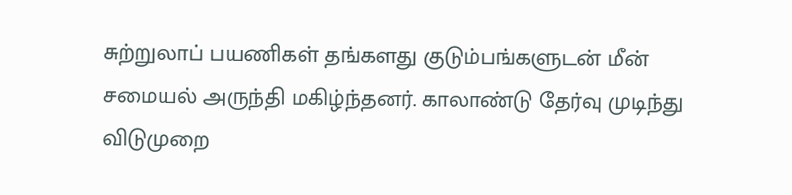சுற்றுலாப் பயணிகள் தங்களது குடும்பங்களுடன் மீன் சமையல் அருந்தி மகிழ்ந்தனர். காலாண்டு தேர்வு முடிந்து விடுமுறை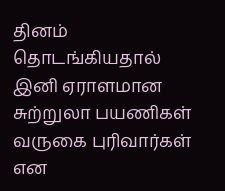தினம் தொடங்கியதால் இனி ஏராளமான சுற்றுலா பயணிகள் வருகை புரிவார்கள் என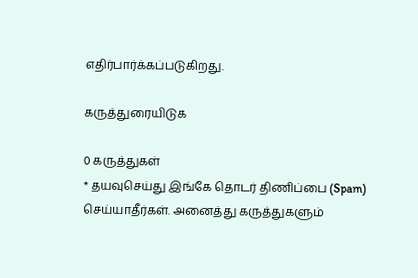எதிர்பார்க்கப்படுகிறது.

கருத்துரையிடுக

0 கருத்துகள்
* தயவுசெய்து இங்கே தொடர் திணிப்பை (Spam) செய்யாதீர்கள். அனைத்து கருத்துகளும்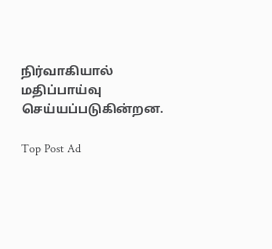நிர்வாகியால் மதிப்பாய்வு செய்யப்படுகின்றன.

Top Post Ad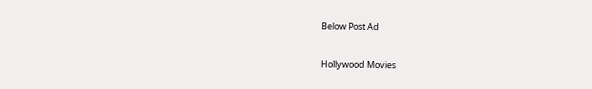Below Post Ad

Hollywood Movies